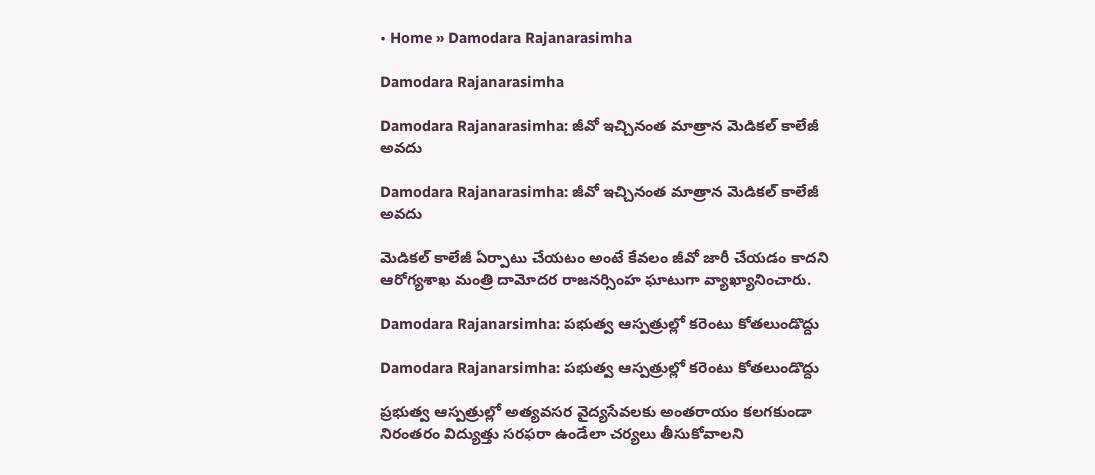• Home » Damodara Rajanarasimha

Damodara Rajanarasimha

Damodara Rajanarasimha: జీవో ఇచ్చినంత మాత్రాన మెడికల్‌ కాలేజీ అవదు

Damodara Rajanarasimha: జీవో ఇచ్చినంత మాత్రాన మెడికల్‌ కాలేజీ అవదు

మెడికల్‌ కాలేజీ ఏర్పాటు చేయటం అంటే కేవలం జీవో జారీ చేయడం కాదని ఆరోగ్యశాఖ మంత్రి దామోదర రాజనర్సింహ ఘాటుగా వ్యాఖ్యానించారు.

Damodara Rajanarsimha: పభుత్వ ఆస్పత్రుల్లో కరెంటు కోతలుండొద్దు

Damodara Rajanarsimha: పభుత్వ ఆస్పత్రుల్లో కరెంటు కోతలుండొద్దు

ప్రభుత్వ ఆస్పత్రుల్లో అత్యవసర వైద్యసేవలకు అంతరాయం కలగకుండా నిరంతరం విద్యుత్తు సరఫరా ఉండేలా చర్యలు తీసుకోవాలని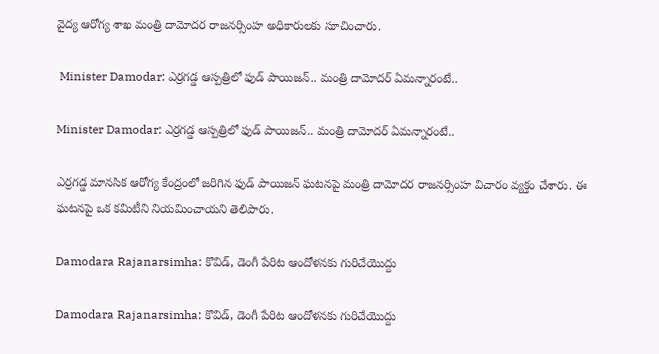వైద్య ఆరోగ్య శాఖ మంత్రి దామోదర రాజనర్సింహ అధికారులకు సూచించారు.

 Minister Damodar: ఎర్రగడ్డ ఆస్పత్రిలో ఫుడ్ పాయిజన్‌.. మంత్రి దామోదర్ ఏమన్నారంటే..

Minister Damodar: ఎర్రగడ్డ ఆస్పత్రిలో ఫుడ్ పాయిజన్‌.. మంత్రి దామోదర్ ఏమన్నారంటే..

ఎర్రగడ్డ మానసిక ఆరోగ్య కేంద్రంలో జరిగిన ఫుడ్ పాయిజన్‌ ఘటనపై మంత్రి దామోదర రాజనర్సింహ విచారం వ్యక్తం చేశారు. ఈ ఘటనపై ఒక కమిటీని నియమించాయని తెలిపారు.

Damodara Rajanarsimha: కొవిడ్‌, డెంగీ పేరిట ఆందోళనకు గురిచేయొద్దు

Damodara Rajanarsimha: కొవిడ్‌, డెంగీ పేరిట ఆందోళనకు గురిచేయొద్దు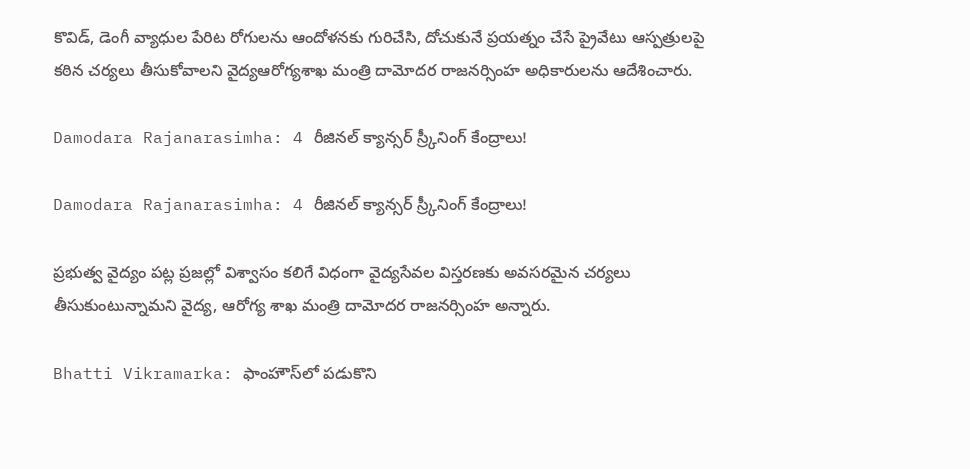కొవిడ్‌, డెంగీ వ్యాధుల పేరిట రోగులను ఆందోళనకు గురిచేసి, దోచుకునే ప్రయత్నం చేసే ప్రైవేటు ఆస్పత్రులపై కఠిన చర్యలు తీసుకోవాలని వైద్యఆరోగ్యశాఖ మంత్రి దామోదర రాజనర్సింహ అధికారులను ఆదేశించారు.

Damodara Rajanarasimha: 4 రీజినల్‌ క్యాన్సర్‌ స్ర్కీనింగ్‌ కేంద్రాలు!

Damodara Rajanarasimha: 4 రీజినల్‌ క్యాన్సర్‌ స్ర్కీనింగ్‌ కేంద్రాలు!

ప్రభుత్వ వైద్యం పట్ల ప్రజల్లో విశ్వాసం కలిగే విధంగా వైద్యసేవల విస్తరణకు అవసరమైన చర్యలు తీసుకుంటున్నామని వైద్య, ఆరోగ్య శాఖ మంత్రి దామోదర రాజనర్సింహ అన్నారు.

Bhatti Vikramarka: ఫాంహౌస్‌లో పడుకొని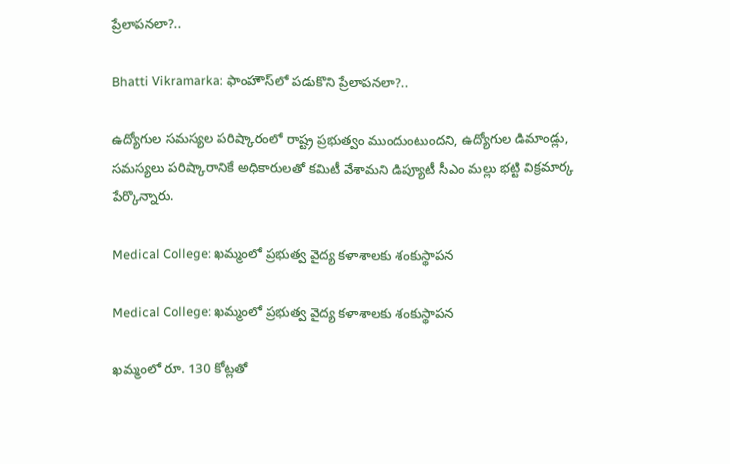ప్రేలాపనలా?..

Bhatti Vikramarka: ఫాంహౌస్‌లో పడుకొని ప్రేలాపనలా?..

ఉద్యోగుల సమస్యల పరిష్కారంలో రాష్ట్ర ప్రభుత్వం ముందుంటుందని, ఉద్యోగుల డిమాండ్లు, సమస్యలు పరిష్కారానికే అధికారులతో కమిటీ వేశామని డిప్యూటీ సీఎం మల్లు భట్టి విక్రమార్క పేర్కొన్నారు.

Medical College: ఖమ్మంలో ప్రభుత్వ వైద్య కళాశాలకు శంకుస్థాపన

Medical College: ఖమ్మంలో ప్రభుత్వ వైద్య కళాశాలకు శంకుస్థాపన

ఖమ్మంలో రూ. 130 కోట్లతో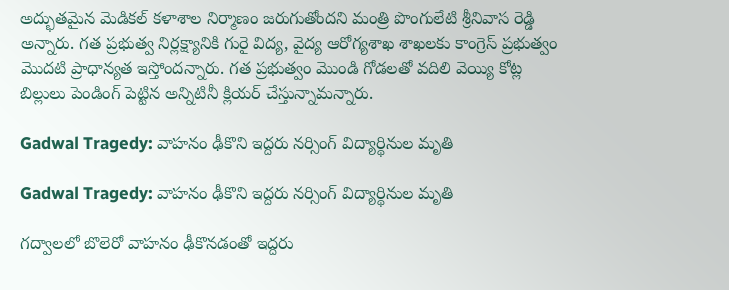అద్భుతమైన మెడికల్ కళాశాల నిర్మాణం జరుగుతోందని మంత్రి పొంగులేటి శ్రీనివాస రెడ్డి అన్నారు. గత ప్రభుత్వ నిర్లక్ష్యానికి గురై విద్య, వైద్య ఆరోగ్యశాఖ శాఖలకు కాంగ్రెస్ ప్రభుత్వం మొదటి ప్రాధాన్యత ఇస్తోందన్నారు. గత ప్రభుత్వం మొండి గోడలతో వదిలి వెయ్యి కోట్ల బిల్లులు పెండింగ్ పెట్టిన అన్నిటినీ క్లియర్ చేస్తున్నామన్నారు.

Gadwal Tragedy: వాహనం ఢీకొని ఇద్దరు నర్సింగ్‌ విద్యార్థినుల మృతి

Gadwal Tragedy: వాహనం ఢీకొని ఇద్దరు నర్సింగ్‌ విద్యార్థినుల మృతి

గద్వాలలో బొలెరో వాహనం ఢీకొనడంతో ఇద్దరు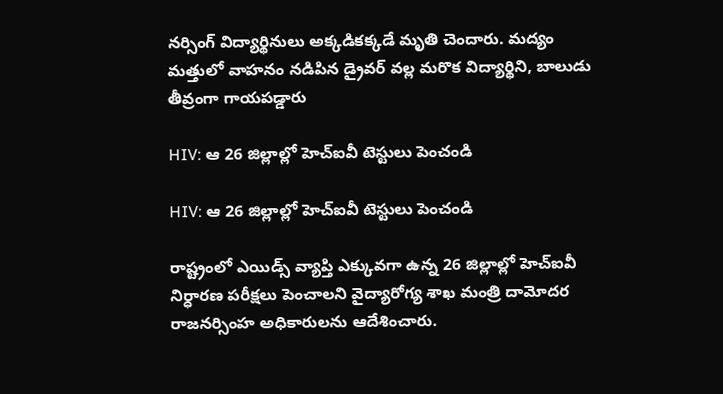నర్సింగ్‌ విద్యార్థినులు అక్కడికక్కడే మృతి చెందారు. మద్యం మత్తులో వాహనం నడిపిన డ్రైవర్ వల్ల మరొక విద్యార్థిని, బాలుడు తీవ్రంగా గాయపడ్డారు

HIV: ఆ 26 జిల్లాల్లో హెచ్‌ఐవీ టెస్టులు పెంచండి

HIV: ఆ 26 జిల్లాల్లో హెచ్‌ఐవీ టెస్టులు పెంచండి

రాష్ట్రంలో ఎయిడ్స్‌ వ్యాప్తి ఎక్కువగా ఉన్న 26 జిల్లాల్లో హెచ్‌ఐవీ నిర్ధారణ పరీక్షలు పెంచాలని వైద్యారోగ్య శాఖ మంత్రి దామోదర రాజనర్సింహ అధికారులను ఆదేశించారు.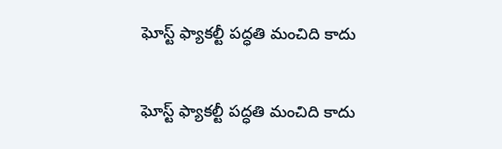ఘోస్ట్‌ ఫ్యాకల్టీ పద్ధతి మంచిది కాదు

ఘోస్ట్‌ ఫ్యాకల్టీ పద్ధతి మంచిది కాదు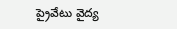ప్రైవేటు వైద్య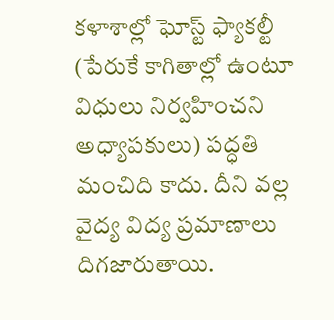కళాశాల్లో ఘోస్ట్‌ ఫ్యాకల్టీ (పేరుకే కాగితాల్లో ఉంటూ విధులు నిర్వహించని అధ్యాపకులు) పద్ధతి మంచిది కాదు. దీని వల్ల వైద్య విద్య ప్రమాణాలు దిగజారుతాయి.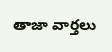తాజా వార్తలు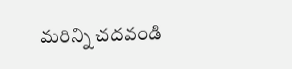మరిన్ని చదవండి